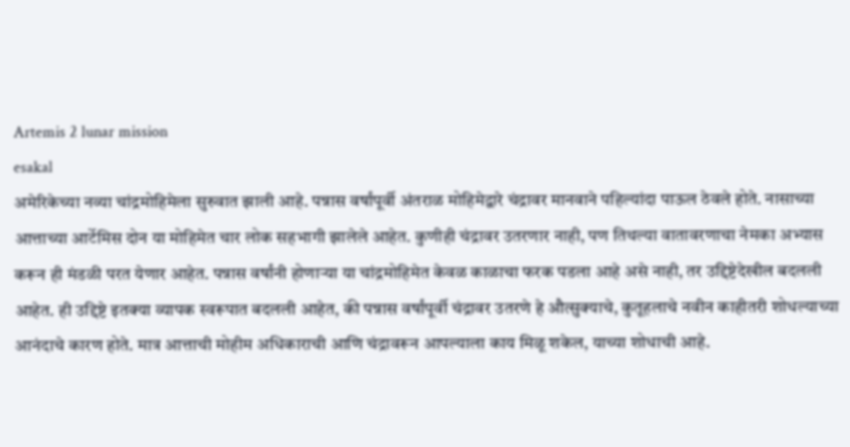Artemis 2 lunar mission
esakal
अमेरिकेच्या नव्या चांद्रमोहिमेला सुरुवात झाली आहे. पन्नास वर्षांपूर्वी अंतराळ मोहिमेद्वारे चंद्रावर मानवाने पहिल्यांदा पाऊल ठेवले होते. नासाच्या आत्ताच्या आर्टेमिस दोन या मोहिमेत चार लोक सहभागी झालेले आहेत. कुणीही चंद्रावर उतरणार नाही, पण तिथल्या वातावरणाचा नेमका अभ्यास करून ही मंडळी परत येणार आहेत. पन्नास वर्षांनी होणाऱ्या या चांद्रमोहिमेत केवळ काळाचा फरक पडला आहे असे नाही, तर उद्दिष्टेदेखील बदलली आहेत. ही उद्दिष्टे इतक्या व्यापक स्वरूपात बदलली आहेत, की पन्नास वर्षांपूर्वी चंद्रावर उतरणे हे औत्सुक्याचे, कुतूहलाचे नवीन काहीतरी शोधल्याच्या आनंदाचे कारण होते. मात्र आत्ताची मोहीम अधिकाराची आणि चंद्रावरून आपल्याला काय मिळू शकेल, याच्या शोधाची आहे.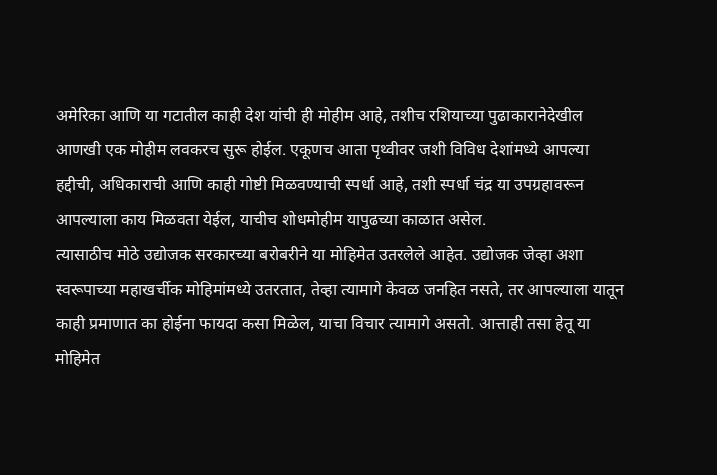अमेरिका आणि या गटातील काही देश यांची ही मोहीम आहे, तशीच रशियाच्या पुढाकारानेदेखील आणखी एक मोहीम लवकरच सुरू होईल. एकूणच आता पृथ्वीवर जशी विविध देशांमध्ये आपल्या हद्दीची, अधिकाराची आणि काही गोष्टी मिळवण्याची स्पर्धा आहे, तशी स्पर्धा चंद्र या उपग्रहावरून आपल्याला काय मिळवता येईल, याचीच शोधमोहीम यापुढच्या काळात असेल.
त्यासाठीच मोठे उद्योजक सरकारच्या बरोबरीने या मोहिमेत उतरलेले आहेत. उद्योजक जेव्हा अशा स्वरूपाच्या महाखर्चीक मोहिमांमध्ये उतरतात, तेव्हा त्यामागे केवळ जनहित नसते, तर आपल्याला यातून काही प्रमाणात का होईना फायदा कसा मिळेल, याचा विचार त्यामागे असतो. आत्ताही तसा हेतू या मोहिमेत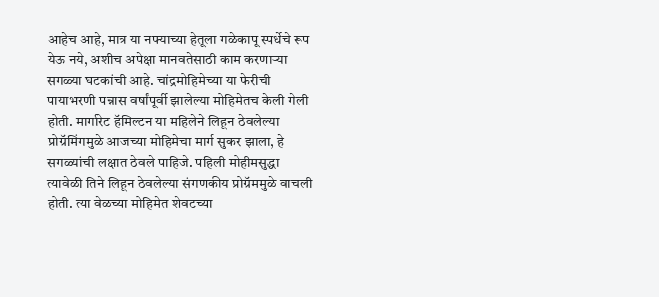आहेच आहे, मात्र या नफ्याच्या हेतूला गळेकापू स्पर्धेचे रूप येऊ नये, अशीच अपेक्षा मानवतेसाठी काम करणाऱ्या सगळ्या घटकांची आहे. चांद्रमोहिमेच्या या फेरीची पायाभरणी पन्नास वर्षांपूर्वी झालेल्या मोहिमेतच केली गेली होती. मार्गारेट हॅमिल्टन या महिलेने लिहून ठेवलेल्या प्रोग्रॅमिंगमुळे आजच्या मोहिमेचा मार्ग सुकर झाला, हे सगळ्यांची लक्षात ठेवले पाहिजे. पहिली मोहीमसुद्धा त्यावेळी तिने लिहून ठेवलेल्या संगणकीय प्रोग्रॅममुळे वाचली होती. त्या वेळच्या मोहिमेत शेवटच्या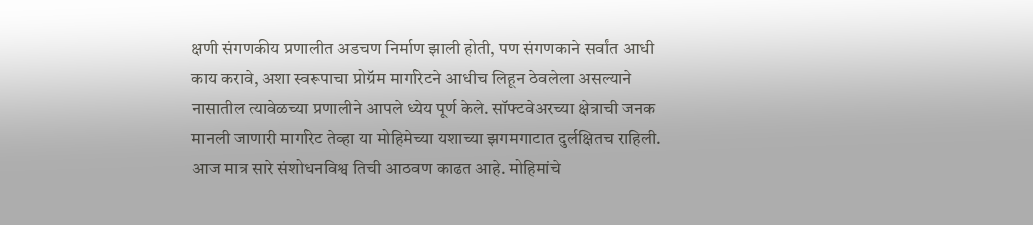क्षणी संगणकीय प्रणालीत अडचण निर्माण झाली होती, पण संगणकाने सर्वांत आधी काय करावे, अशा स्वरूपाचा प्रोग्रॅम मार्गारेटने आधीच लिहून ठेवलेला असल्याने नासातील त्यावेळच्या प्रणालीने आपले ध्येय पूर्ण केले. सॉफ्टवेअरच्या क्षेत्राची जनक मानली जाणारी मार्गारेट तेव्हा या मोहिमेच्या यशाच्या झगमगाटात दुर्लक्षितच राहिली. आज मात्र सारे संशोधनविश्व तिची आठवण काढत आहे. मोहिमांचे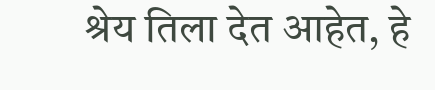श्रेय तिला देत आहेत, हे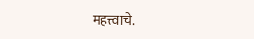महत्त्वाचे.